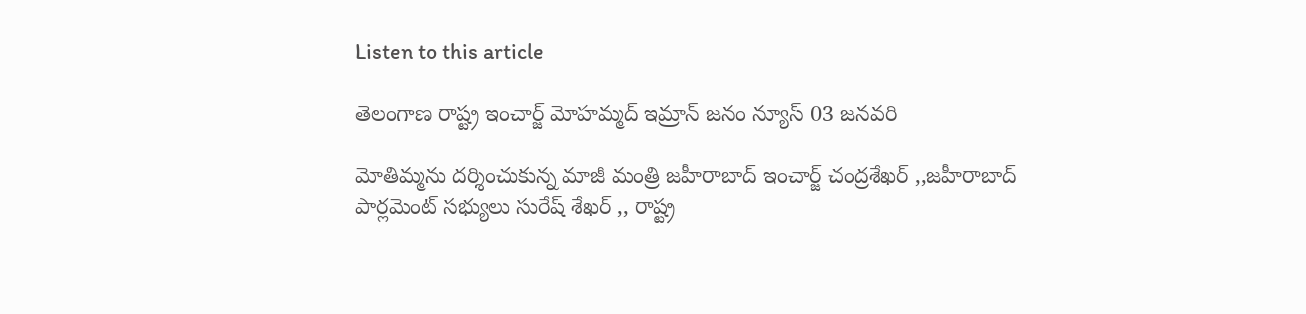Listen to this article

తెలంగాణ రాష్ట్ర ఇంచార్జ్ మోహమ్మద్ ఇమ్రాన్ జనం న్యూస్ 03 జనవరి

మోతిమ్మను దర్శించుకున్న మాజీ మంత్రి జహీరాబాద్ ఇంచార్జ్ చంద్రశేఖర్ ,,జహీరాబాద్ పార్లమెంట్ సభ్యులు సురేష్ శేఖర్ ,, రాష్ట్ర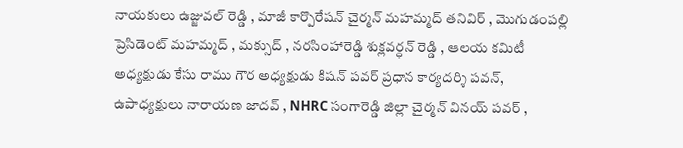నాయకులు ఉజ్జువల్ రెడ్డి , మాజీ కార్పొరేషన్ చైర్మన్ మహమ్మద్ తనివిర్ , మొగుడంపల్లి ప్రెసిడెంట్ మహమ్మద్ , మక్సుద్ , నరసింహారెడ్డి శుక్లవర్ధన్ రెడ్డి , ఆలయ కమిటీ అధ్యక్షుడు కేసు రాము గౌర అధ్యక్షుడు కిషన్ పవర్ ప్రధాన కార్యదర్శి పవన్, ఉపాధ్యక్షులు నారాయణ జాదవ్ , NHRC సంగారెడ్డి జిల్లా చైర్మన్ వినయ్ పవర్ ,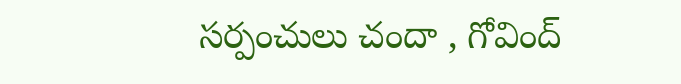సర్పంచులు చందా , గోవింద్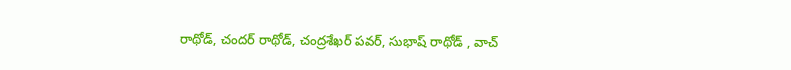రాథోడ్, చందర్ రాథోడ్, చంద్రశేఖర్ పవర్, సుభాష్ రాథోడ్ , వాచ్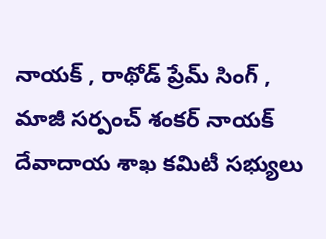నాయక్ , రాథోడ్ ప్రేమ్ సింగ్ , మాజీ సర్పంచ్ శంకర్ నాయక్ దేవాదాయ శాఖ కమిటీ సభ్యులు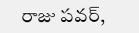రాజు పవర్,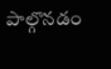పాల్గొనడం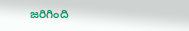జరిగింది